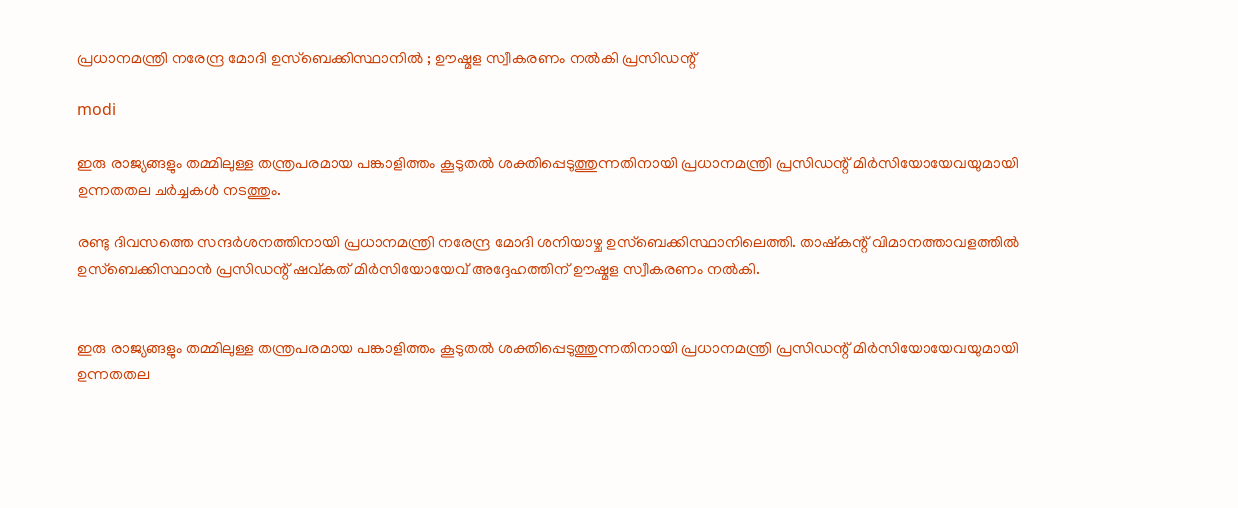പ്രധാനമന്ത്രി നരേന്ദ്ര മോദി ഉസ്‌ബെക്കിസ്ഥാനില്‍ ; ഊഷ്മള സ്വീകരണം നല്‍കി പ്രസിഡന്റ്

modi

ഇരു രാജ്യങ്ങളും തമ്മിലുള്ള തന്ത്രപരമായ പങ്കാളിത്തം കൂടുതല്‍ ശക്തിപ്പെടുത്തുന്നതിനായി പ്രധാനമന്ത്രി പ്രസിഡന്റ് മിര്‍സിയോയേവയുമായി ഉന്നതതല ചര്‍ച്ചകള്‍ നടത്തും.

രണ്ടു ദിവസത്തെ സന്ദര്‍ശനത്തിനായി പ്രധാനമന്ത്രി നരേന്ദ്ര മോദി ശനിയാഴ്ച ഉസ്‌ബെക്കിസ്ഥാനിലെത്തി. താഷ്‌കന്റ് വിമാനത്താവളത്തില്‍ ഉസ്‌ബെക്കിസ്ഥാന്‍ പ്രസിഡന്റ് ഷവ്കത് മിര്‍സിയോയേവ് അദ്ദേഹത്തിന് ഊഷ്മള സ്വീകരണം നല്‍കി.


ഇരു രാജ്യങ്ങളും തമ്മിലുള്ള തന്ത്രപരമായ പങ്കാളിത്തം കൂടുതല്‍ ശക്തിപ്പെടുത്തുന്നതിനായി പ്രധാനമന്ത്രി പ്രസിഡന്റ് മിര്‍സിയോയേവയുമായി ഉന്നതതല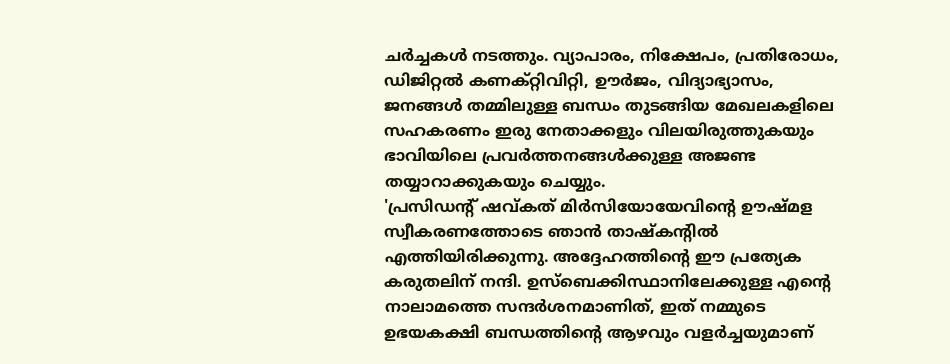ചര്‍ച്ചകള്‍ നടത്തും. വ്യാപാരം, നിക്ഷേപം, പ്രതിരോധം, ഡിജിറ്റല്‍ കണക്റ്റിവിറ്റി, ഊര്‍ജം, വിദ്യാഭ്യാസം, ജനങ്ങള്‍ തമ്മിലുള്ള ബന്ധം തുടങ്ങിയ മേഖലകളിലെ സഹകരണം ഇരു നേതാക്കളും വിലയിരുത്തുകയും ഭാവിയിലെ പ്രവര്‍ത്തനങ്ങള്‍ക്കുള്ള അജണ്ട തയ്യാറാക്കുകയും ചെയ്യും.
'പ്രസിഡന്റ് ഷവ്കത് മിര്‍സിയോയേവിന്റെ ഊഷ്മള സ്വീകരണത്തോടെ ഞാന്‍ താഷ്‌കന്റില്‍ എത്തിയിരിക്കുന്നു. അദ്ദേഹത്തിന്റെ ഈ പ്രത്യേക കരുതലിന് നന്ദി. ഉസ്‌ബെക്കിസ്ഥാനിലേക്കുള്ള എന്റെ നാലാമത്തെ സന്ദര്‍ശനമാണിത്, ഇത് നമ്മുടെ ഉഭയകക്ഷി ബന്ധത്തിന്റെ ആഴവും വളര്‍ച്ചയുമാണ്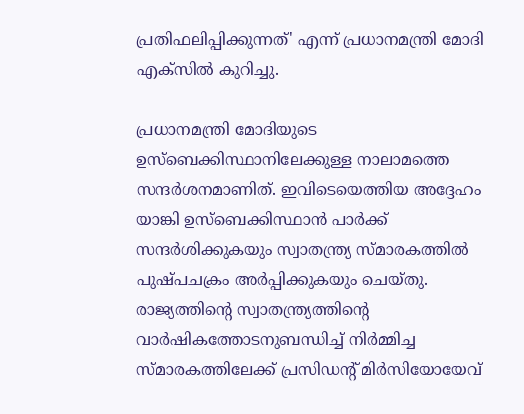പ്രതിഫലിപ്പിക്കുന്നത്' എന്ന് പ്രധാനമന്ത്രി മോദി എക്‌സില്‍ കുറിച്ചു.

പ്രധാനമന്ത്രി മോദിയുടെ ഉസ്‌ബെക്കിസ്ഥാനിലേക്കുള്ള നാലാമത്തെ സന്ദര്‍ശനമാണിത്. ഇവിടെയെത്തിയ അദ്ദേഹം യാങ്കി ഉസ്‌ബെക്കിസ്ഥാന്‍ പാര്‍ക്ക് സന്ദര്‍ശിക്കുകയും സ്വാതന്ത്ര്യ സ്മാരകത്തില്‍ പുഷ്പചക്രം അര്‍പ്പിക്കുകയും ചെയ്തു. രാജ്യത്തിന്റെ സ്വാതന്ത്ര്യത്തിന്റെ വാര്‍ഷികത്തോടനുബന്ധിച്ച് നിര്‍മ്മിച്ച സ്മാരകത്തിലേക്ക് പ്രസിഡന്റ് മിര്‍സിയോയേവ്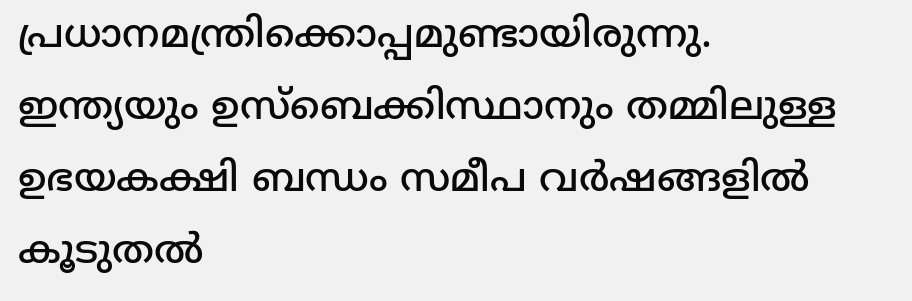പ്രധാനമന്ത്രിക്കൊപ്പമുണ്ടായിരുന്നു.
ഇന്ത്യയും ഉസ്‌ബെക്കിസ്ഥാനും തമ്മിലുള്ള ഉഭയകക്ഷി ബന്ധം സമീപ വര്‍ഷങ്ങളില്‍ കൂടുതല്‍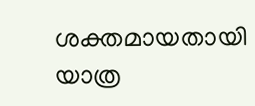ശക്തമായതായി യാത്ര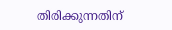തിരിക്കുന്നതിന്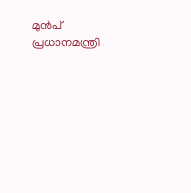മുന്‍പ് പ്രധാനമന്ത്രി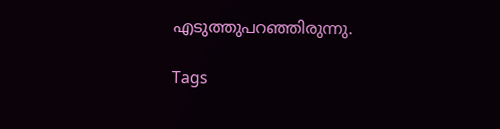എടുത്തുപറഞ്ഞിരുന്നു.

Tags